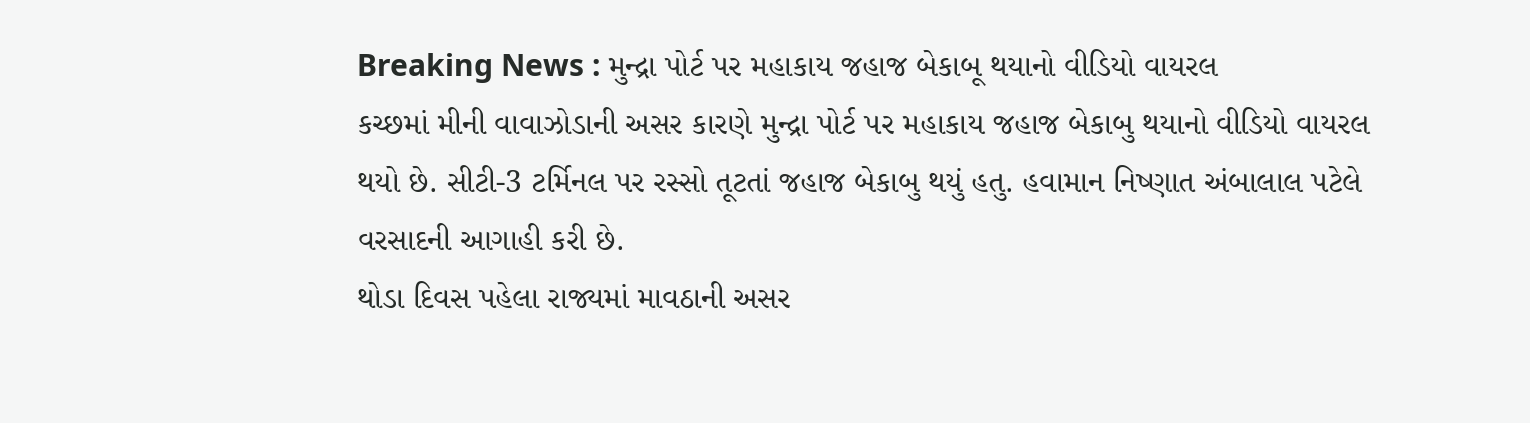Breaking News : મુન્દ્રા પોર્ટ પર મહાકાય જહાજ બેકાબૂ થયાનો વીડિયો વાયરલ
કચ્છમાં મીની વાવાઝોડાની અસર કારણે મુન્દ્રા પોર્ટ પર મહાકાય જહાજ બેકાબુ થયાનો વીડિયો વાયરલ થયો છે. સીટી-3 ટર્મિનલ પર રસ્સો તૂટતાં જહાજ બેકાબુ થયું હતુ. હવામાન નિષ્ણાત અંબાલાલ પટેલે વરસાદની આગાહી કરી છે.
થોડા દિવસ પહેલા રાજ્યમાં માવઠાની અસર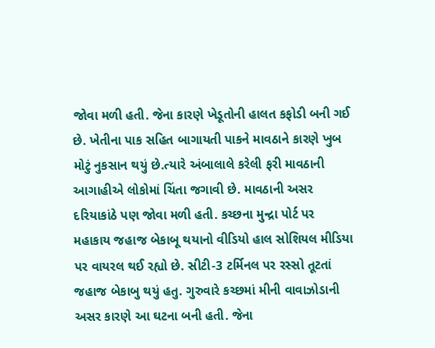જોવા મળી હતી. જેના કારણે ખેડૂતોની હાલત કફોડી બની ગઈ છે. ખેતીના પાક સહિત બાગાયતી પાકને માવઠાને કારણે ખુબ મોટું નુકસાન થયું છે.ત્યારે અંબાલાલે કરેલી ફરી માવઠાની આગાહીએ લોકોમાં ચિંતા જગાવી છે. માવઠાની અસર દરિયાકાંઠે પણ જોવા મળી હતી. કચ્છના મુન્દ્રા પોર્ટ પર મહાકાય જહાજ બેકાબૂ થયાનો વીડિયો હાલ સોશિયલ મીડિયા પર વાયરલ થઈ રહ્યો છે. સીટી-3 ટર્મિનલ પર રસ્સો તૂટતાં જહાજ બેકાબુ થયું હતુ. ગુરુવારે કચ્છમાં મીની વાવાઝોડાની અસર કારણે આ ઘટના બની હતી. જેના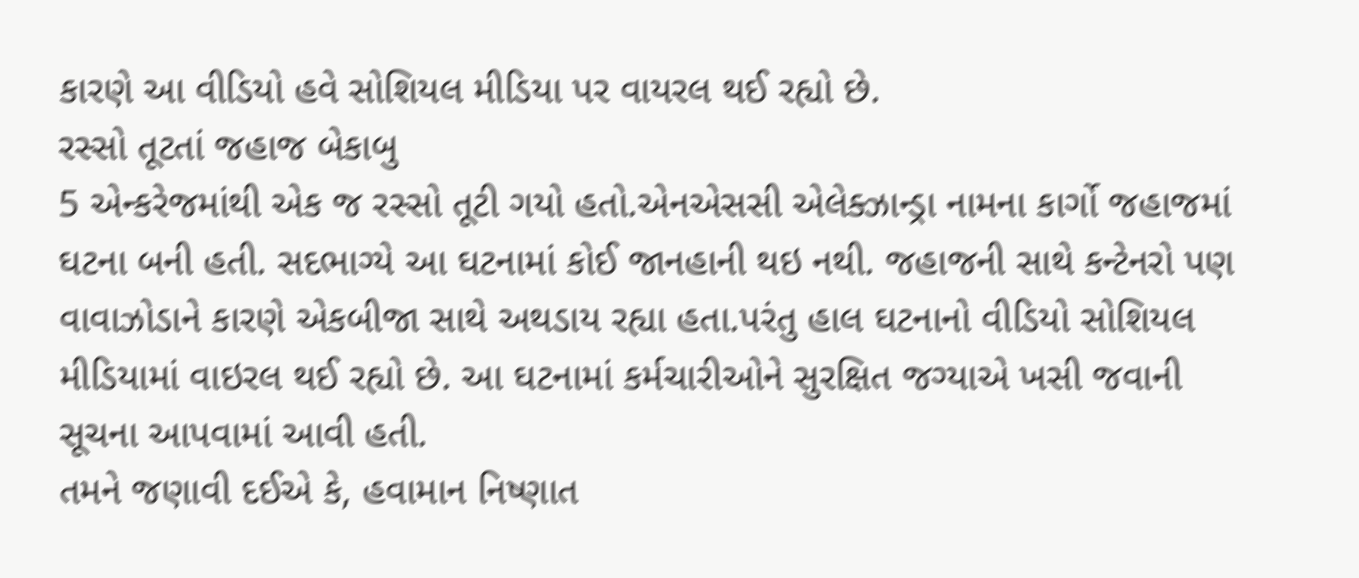કારણે આ વીડિયો હવે સોશિયલ મીડિયા પર વાયરલ થઈ રહ્યો છે.
રસ્સો તૂટતાં જહાજ બેકાબુ
5 એન્કરેજમાંથી એક જ રસ્સો તૂટી ગયો હતો.એનએસસી એલેક્ઝાન્ડ્રા નામના કાર્ગો જહાજમાં ઘટના બની હતી. સદભાગ્યે આ ઘટનામાં કોઈ જાનહાની થઇ નથી. જહાજની સાથે કન્ટેનરો પણ વાવાઝોડાને કારણે એકબીજા સાથે અથડાય રહ્યા હતા.પરંતુ હાલ ઘટનાનો વીડિયો સોશિયલ મીડિયામાં વાઇરલ થઈ રહ્યો છે. આ ઘટનામાં કર્મચારીઓને સુરક્ષિત જગ્યાએ ખસી જવાની સૂચના આપવામાં આવી હતી.
તમને જણાવી દઈએ કે, હવામાન નિષ્ણાત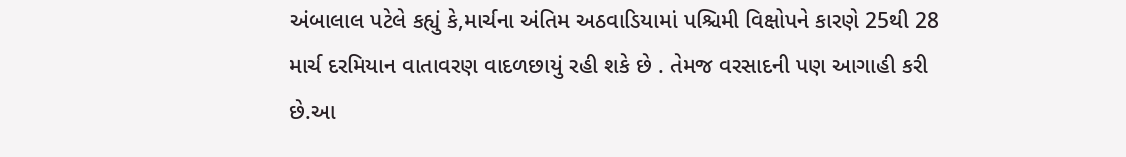અંબાલાલ પટેલે કહ્યું કે,માર્ચના અંતિમ અઠવાડિયામાં પશ્ચિમી વિક્ષોપને કારણે 25થી 28 માર્ચ દરમિયાન વાતાવરણ વાદળછાયું રહી શકે છે . તેમજ વરસાદની પણ આગાહી કરી છે.આ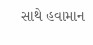સાથે હવામાન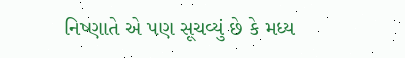નિષ્ણાતે એ પણ સૂચવ્યું છે કે મધ્ય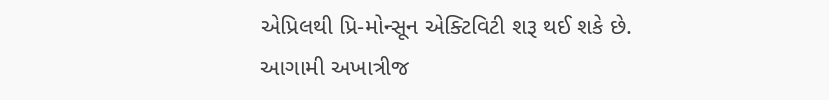એપ્રિલથી પ્રિ-મોન્સૂન એક્ટિવિટી શરૂ થઈ શકે છે. આગામી અખાત્રીજ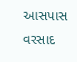આસપાસ વરસાદ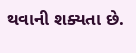થવાની શક્યતા છે.